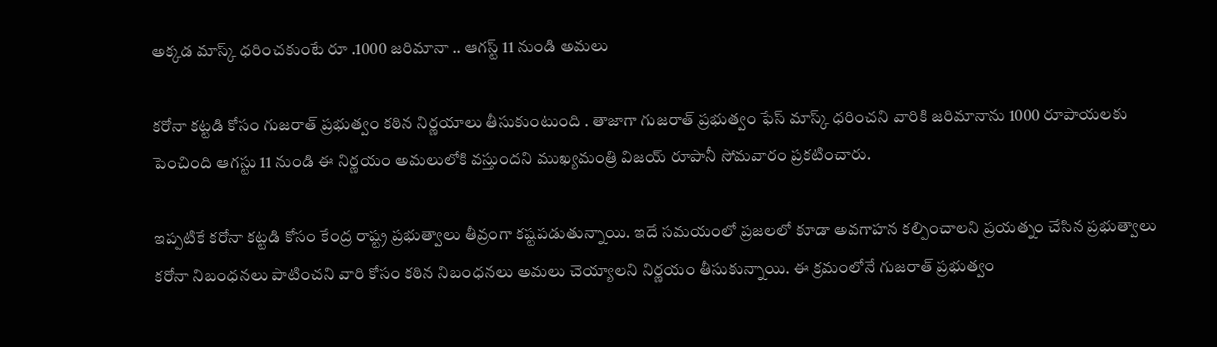అక్కడ మాస్క్ ధరించకుంటే రూ .1000 జరిమానా .. ఆగస్ట్ 11 నుండి అమలు

కరోనా కట్టడి కోసం గుజరాత్ ప్రభుత్వం కఠిన నిర్ణయాలు తీసుకుంటుంది . తాజాగా గుజరాత్ ప్రభుత్వం ఫేస్ మాస్క్ ధరించని వారికి జరిమానాను 1000 రూపాయలకు పెంచింది ఆగస్టు 11 నుండి ఈ నిర్ణయం అమలులోకి వస్తుందని ముఖ్యమంత్రి విజయ్ రూపానీ సోమవారం ప్రకటించారు.

ఇప్పటికే కరోనా కట్టడి కోసం కేంద్ర రాష్ట్ర ప్రభుత్వాలు తీవ్రంగా కష్టపడుతున్నాయి. ఇదే సమయంలో ప్రజలలో కూడా అవగాహన కల్పించాలని ప్రయత్నం చేసిన ప్రభుత్వాలు కరోనా నిబంధనలు పాటించని వారి కోసం కఠిన నిబంధనలు అమలు చెయ్యాలని నిర్ణయం తీసుకున్నాయి. ఈ క్రమంలోనే గుజరాత్ ప్రభుత్వం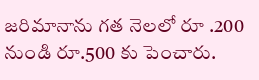జరిమానాను గత నెలలో రూ .200 నుండి రూ.500 కు పెంచారు.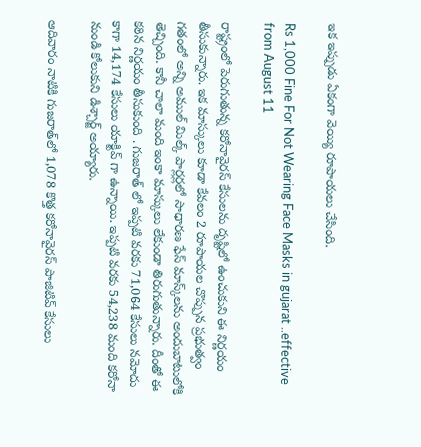ఇక ఇప్పుడు ఏకంగా వెయ్యి రూపాయలు చేసింది.

Rs 1,000 Fine For Not Wearing Face Masks in gujarat ..effective from August 11

రాష్ట్రంలో పెరుగుతున్న కరోనావైరస్ కేసులను దృష్టిలో ఉంచుకుని ఈ నిర్ణయం తీసుకున్నారు. ఇక మాస్కులు కూడా కేవలం 2 రూపాయల చొప్పున ప్రభుత్వం గతంలో అన్ని అముల్ మిల్క్ పార్లర్లలో సాధారణ ఫేస్ మాస్క్‌లను అందుబాటులోకి తెచ్చింది. కానీ చాలా మంది ఇంకా మాస్కులు లేకుండా తిరుగుతున్నారు. దీంతో ఈ కఠిన నిర్ణయం తీసుకుంది . గుజరాత్ లో ఇప్పటి వరకు 71,064 కేసులు నమోదు కాగా 14,174 కేసులు యాక్టివ్ గా ఉన్నాయి. ఇప్పటి వరకు 54,238 మంది కరోనా నుండి కోలుకుని డిశ్చార్జ్ అయ్యారు.

ఆదివారం నాటికి గుజరాత్‌లో 1,078 కొత్త కరోనావైరస్ పాజిటివ్ కేసులు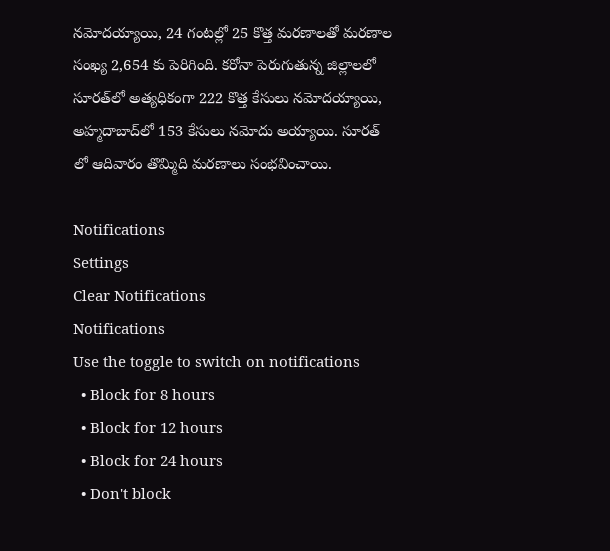నమోదయ్యాయి, 24 గంటల్లో 25 కొత్త మరణాలతో మరణాల సంఖ్య 2,654 కు పెరిగింది. కరోనా పెరుగుతున్న జిల్లాలలో సూరత్‌లో అత్యధికంగా 222 కొత్త కేసులు నమోదయ్యాయి, అహ్మదాబాద్‌లో 153 కేసులు నమోదు అయ్యాయి. సూరత్ లో ఆదివారం తొమ్మిది మరణాలు సంభవించాయి.

Notifications
Settings
Clear Notifications
Notifications
Use the toggle to switch on notifications
  • Block for 8 hours
  • Block for 12 hours
  • Block for 24 hours
  • Don't block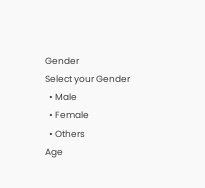Gender
Select your Gender
  • Male
  • Female
  • Others
Age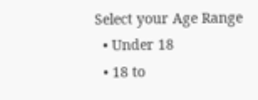Select your Age Range
  • Under 18
  • 18 to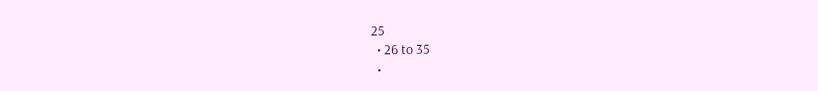25
  • 26 to 35
  •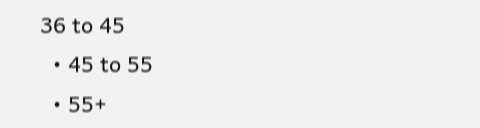36 to 45
  • 45 to 55
  • 55+